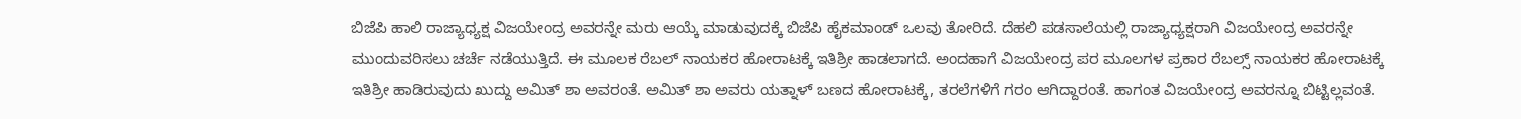ಬಿಜೆಪಿ ಹಾಲಿ ರಾಜ್ಯಾಧ್ಯಕ್ಷ ವಿಜಯೇಂದ್ರ ಅವರನ್ನೇ ಮರು ಆಯ್ಕೆ ಮಾಡುವುದಕ್ಕೆ ಬಿಜೆಪಿ ಹೈಕಮಾಂಡ್ ಒಲವು ತೋರಿದೆ. ದೆಹಲಿ ಪಡಸಾಲೆಯಲ್ಲಿ ರಾಜ್ಯಾಧ್ಯಕ್ಷರಾಗಿ ವಿಜಯೇಂದ್ರ ಅವರನ್ನೇ ಮುಂದುವರಿಸಲು ಚರ್ಚೆ ನಡೆಯುತ್ತಿದೆ. ಈ ಮೂಲಕ ರೆಬಲ್ ನಾಯಕರ ಹೋರಾಟಕ್ಕೆ ಇತಿಶ್ರೀ ಹಾಡಲಾಗದೆ. ಅಂದಹಾಗೆ ವಿಜಯೇಂದ್ರ ಪರ ಮೂಲಗಳ ಪ್ರಕಾರ ರೆಬಲ್ಸ್ ನಾಯಕರ ಹೋರಾಟಕ್ಕೆ ಇತಿಶ್ರೀ ಹಾಡಿರುವುದು ಖುದ್ದು ಅಮಿತ್ ಶಾ ಅವರಂತೆ. ಅಮಿತ್ ಶಾ ಅವರು ಯತ್ನಾಳ್ ಬಣದ ಹೋರಾಟಕ್ಕೆ, ತರಲೆಗಳಿಗೆ ಗರಂ ಆಗಿದ್ದಾರಂತೆ. ಹಾಗಂತ ವಿಜಯೇಂದ್ರ ಅವರನ್ನೂ ಬಿಟ್ಟಿಲ್ಲವಂತೆ.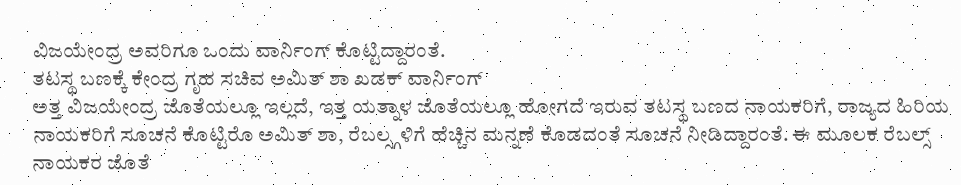ವಿಜಯೇಂದ್ರ ಅವರಿಗೂ ಒಂದು ವಾರ್ನಿಂಗ್ ಕೊಟ್ಟಿದ್ದಾರಂತೆ.
ತಟಸ್ಥ ಬಣಕ್ಕೆ ಕೇಂದ್ರ ಗೃಹ ಸಚಿವ ಅಮಿತ್ ಶಾ ಖಡಕ್ ವಾರ್ನಿಂಗ್
ಅತ್ತ ವಿಜಯೇಂದ್ರ ಜೊತೆಯಲ್ಲೂ ಇಲ್ಲದೆ, ಇತ್ತ ಯತ್ನಾಳ ಜೊತೆಯಲ್ಲೂ ಹೋಗದೆ ಇರುವ ತಟಸ್ಥ ಬಣದ ನಾಯಕರಿಗೆ, ರಾಜ್ಯದ ಹಿರಿಯ ನಾಯಕರಿಗೆ ಸೂಚನೆ ಕೊಟ್ಟಿರೊ ಅಮಿತ್ ಶಾ, ರೆಬಲ್ಸ್ಗಳಿಗೆ ಹೆಚ್ಚಿನ ಮನ್ನಣೆ ಕೊಡದಂತೆ ಸೂಚನೆ ನೀಡಿದ್ದಾರಂತೆ. ಈ ಮೂಲಕ ರೆಬಲ್ಸ್ ನಾಯಕರ ಜೊತೆ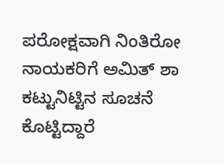ಪರೋಕ್ಷವಾಗಿ ನಿಂತಿರೋ ನಾಯಕರಿಗೆ ಅಮಿತ್ ಶಾ ಕಟ್ಟುನಿಟ್ಟಿನ ಸೂಚನೆ ಕೊಟ್ಟಿದ್ದಾರೆ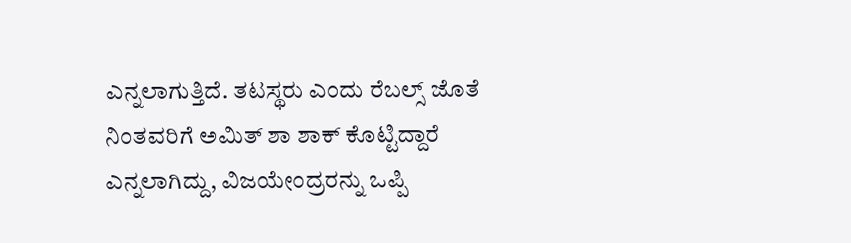ಎನ್ನಲಾಗುತ್ತಿದೆ. ತಟಸ್ಥರು ಎಂದು ರೆಬಲ್ಸ್ ಜೊತೆ ನಿಂತವರಿಗೆ ಅಮಿತ್ ಶಾ ಶಾಕ್ ಕೊಟ್ಟಿದ್ದಾರೆ ಎನ್ನಲಾಗಿದ್ದು, ವಿಜಯೇಂದ್ರರನ್ನು ಒಪ್ಪಿ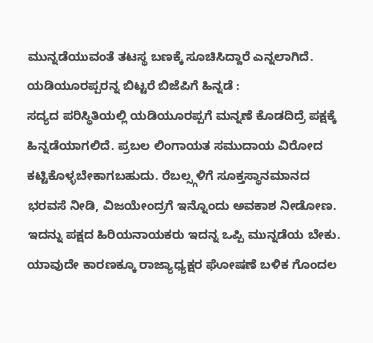ಮುನ್ನಡೆಯುವಂತೆ ತಟಸ್ಥ ಬಣಕ್ಕೆ ಸೂಚಿಸಿದ್ದಾರೆ ಎನ್ನಲಾಗಿದೆ.
ಯಡಿಯೂರಪ್ಪರನ್ನ ಬಿಟ್ಟರೆ ಬಿಜೆಪಿಗೆ ಹಿನ್ನಡೆ :
ಸದ್ಯದ ಪರಿಸ್ಥಿತಿಯಲ್ಲಿ ಯಡಿಯೂರಪ್ಪಗೆ ಮನ್ನಣೆ ಕೊಡದಿದ್ರೆ ಪಕ್ಷಕ್ಕೆ ಹಿನ್ನಡೆಯಾಗಲಿದೆ. ಪ್ರಬಲ ಲಿಂಗಾಯತ ಸಮುದಾಯ ವಿರೋದ ಕಟ್ಟಿಕೊಳ್ಳಬೇಕಾಗಬಹುದು. ರೆಬಲ್ಸ್ಗಳಿಗೆ ಸೂಕ್ತಸ್ಥಾನಮಾನದ ಭರವಸೆ ನೀಡಿ, ವಿಜಯೇಂದ್ರಗೆ ಇನ್ನೊಂದು ಅವಕಾಶ ನೀಡೋಣ. ಇದನ್ನು ಪಕ್ಷದ ಹಿರಿಯನಾಯಕರು ಇದನ್ನ ಒಪ್ಪಿ ಮುನ್ನಡೆಯ ಬೇಕು. ಯಾವುದೇ ಕಾರಣಕ್ಕೂ ರಾಜ್ಯಾಧ್ಯಕ್ಷರ ಘೋಷಣೆ ಬಳಿಕ ಗೊಂದಲ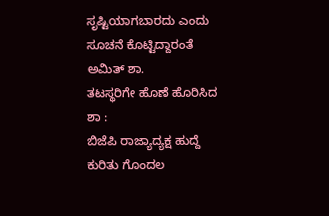ಸೃಷ್ಟಿಯಾಗಬಾರದು ಎಂದು ಸೂಚನೆ ಕೊಟ್ಟಿದ್ದಾರಂತೆ ಅಮಿತ್ ಶಾ.
ತಟಸ್ಥರಿಗೇ ಹೊಣೆ ಹೊರಿಸಿದ ಶಾ :
ಬಿಜೆಪಿ ರಾಜ್ಯಾದ್ಯಕ್ಷ ಹುದ್ದೆ ಕುರಿತು ಗೊಂದಲ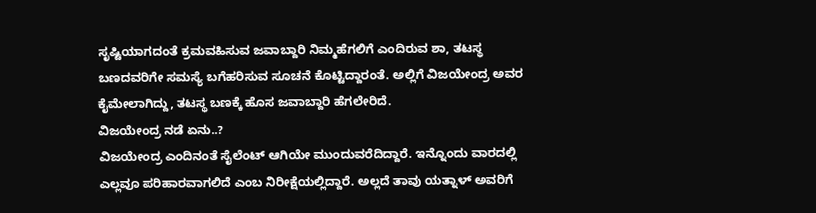ಸೃಷ್ಟಿಯಾಗದಂತೆ ಕ್ರಮವಹಿಸುವ ಜವಾಬ್ದಾರಿ ನಿಮ್ಮಹೆಗಲಿಗೆ ಎಂದಿರುವ ಶಾ, ತಟಸ್ಥ ಬಣದವರಿಗೇ ಸಮಸ್ಯೆ ಬಗೆಹರಿಸುವ ಸೂಚನೆ ಕೊಟ್ಟಿದ್ದಾರಂತೆ. ಅಲ್ಲಿಗೆ ವಿಜಯೇಂದ್ರ ಅವರ ಕೈಮೇಲಾಗಿದ್ದು, ತಟಸ್ಥ ಬಣಕ್ಕೆ ಹೊಸ ಜವಾಬ್ದಾರಿ ಹೆಗಲೇರಿದೆ.
ವಿಜಯೇಂದ್ರ ನಡೆ ಏನು..?
ವಿಜಯೇಂದ್ರ ಎಂದಿನಂತೆ ಸೈಲೆಂಟ್ ಆಗಿಯೇ ಮುಂದುವರೆದಿದ್ದಾರೆ. ಇನ್ನೊಂದು ವಾರದಲ್ಲಿ ಎಲ್ಲವೂ ಪರಿಹಾರವಾಗಲಿದೆ ಎಂಬ ನಿರೀಕ್ಷೆಯಲ್ಲಿದ್ದಾರೆ. ಅಲ್ಲದೆ ತಾವು ಯತ್ನಾಳ್ ಅವರಿಗೆ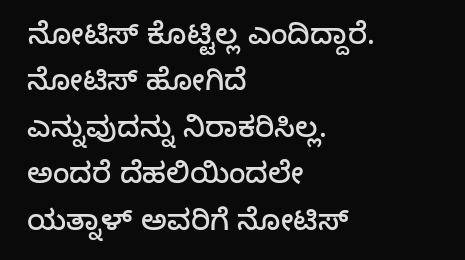ನೋಟಿಸ್ ಕೊಟ್ಟಿಲ್ಲ ಎಂದಿದ್ದಾರೆ. ನೋಟಿಸ್ ಹೋಗಿದೆ ಎನ್ನುವುದನ್ನು ನಿರಾಕರಿಸಿಲ್ಲ. ಅಂದರೆ ದೆಹಲಿಯಿಂದಲೇ ಯತ್ನಾಳ್ ಅವರಿಗೆ ನೋಟಿಸ್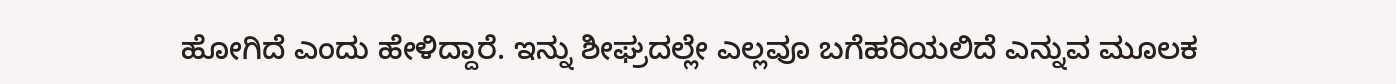ಹೋಗಿದೆ ಎಂದು ಹೇಳಿದ್ದಾರೆ. ಇನ್ನು ಶೀಘ್ರದಲ್ಲೇ ಎಲ್ಲವೂ ಬಗೆಹರಿಯಲಿದೆ ಎನ್ನುವ ಮೂಲಕ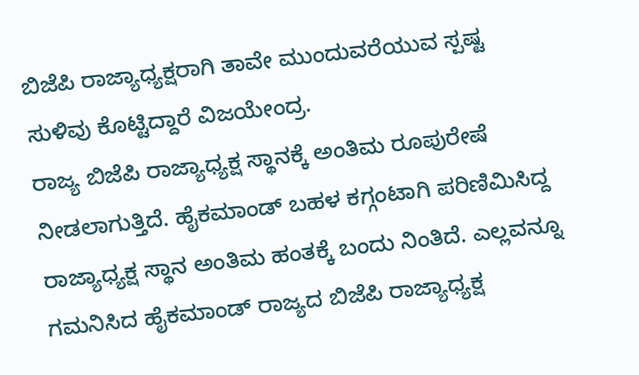ಬಿಜೆಪಿ ರಾಜ್ಯಾಧ್ಯಕ್ಷರಾಗಿ ತಾವೇ ಮುಂದುವರೆಯುವ ಸ್ಪಷ್ಟ ಸುಳಿವು ಕೊಟ್ಟಿದ್ದಾರೆ ವಿಜಯೇಂದ್ರ.
ರಾಜ್ಯ ಬಿಜೆಪಿ ರಾಜ್ಯಾಧ್ಯಕ್ಷ ಸ್ಥಾನಕ್ಕೆ ಅಂತಿಮ ರೂಪುರೇಷೆ ನೀಡಲಾಗುತ್ತಿದೆ. ಹೈಕಮಾಂಡ್ ಬಹಳ ಕಗ್ಗಂಟಾಗಿ ಪರಿಣಿಮಿಸಿದ್ದ ರಾಜ್ಯಾಧ್ಯಕ್ಷ ಸ್ಥಾನ ಅಂತಿಮ ಹಂತಕ್ಕೆ ಬಂದು ನಿಂತಿದೆ. ಎಲ್ಲವನ್ನೂ ಗಮನಿಸಿದ ಹೈಕಮಾಂಡ್ ರಾಜ್ಯದ ಬಿಜೆಪಿ ರಾಜ್ಯಾಧ್ಯಕ್ಷ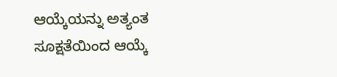ಆಯ್ಕೆಯನ್ನು ಅತ್ಯಂತ ಸೂಕ್ಷತೆಯಿಂದ ಆಯ್ಕೆ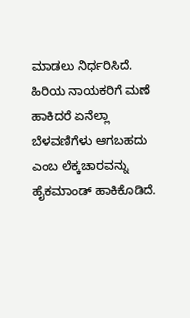ಮಾಡಲು ನಿರ್ಧರಿಸಿದೆ. ಹಿರಿಯ ನಾಯಕರಿಗೆ ಮಣೆ ಹಾಕಿದರೆ ಏನೆಲ್ಲಾ ಬೆಳವಣಿಗೆಳು ಆಗಬಹದು ಎಂಬ ಲೆಕ್ಕಚಾರವನ್ನು ಹೈಕಮಾಂಡ್ ಹಾಕಿಕೊಡಿದೆ.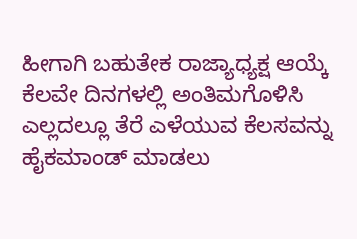ಹೀಗಾಗಿ ಬಹುತೇಕ ರಾಜ್ಯಾಧ್ಯಕ್ಷ ಆಯ್ಕೆ ಕೆಲವೇ ದಿನಗಳಲ್ಲಿ ಅಂತಿಮಗೊಳಿಸಿ ಎಲ್ಲದಲ್ಲೂ ತೆರೆ ಎಳೆಯುವ ಕೆಲಸವನ್ನು ಹೈಕಮಾಂಡ್ ಮಾಡಲು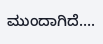ಮುಂದಾಗಿದೆ….